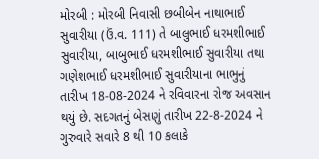મોરબી : મોરબી નિવાસી છબીબેન નાથાભાઈ સુવારીયા (ઉં.વ. 111) તે બાલુભાઈ ધરમશીભાઈ સુવારીયા, બાબુભાઈ ધરમશીભાઈ સુવારીયા તથા ગણેશભાઈ ધરમશીભાઈ સુવારીયાના ભાભુનું તારીખ 18-08-2024 ને રવિવારના રોજ અવસાન થયું છે. સદગતનું બેસણું તારીખ 22-8-2024 ને ગુરુવારે સવારે 8 થી 10 કલાકે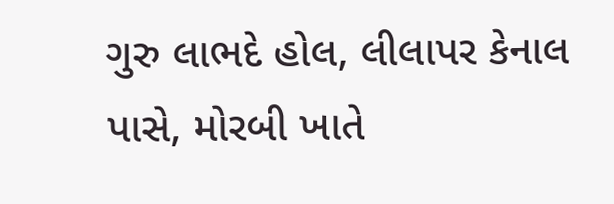ગુરુ લાભદે હોલ, લીલાપર કેનાલ પાસે, મોરબી ખાતે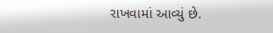રાખવામાં આવ્યું છે.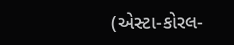(એસ્ટા-કોરલ-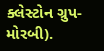ક્લેસ્ટોન ગ્રુપ- મોરબી).